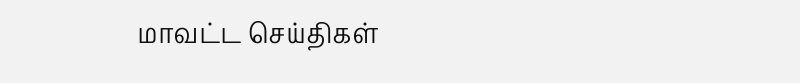மாவட்ட செய்திகள்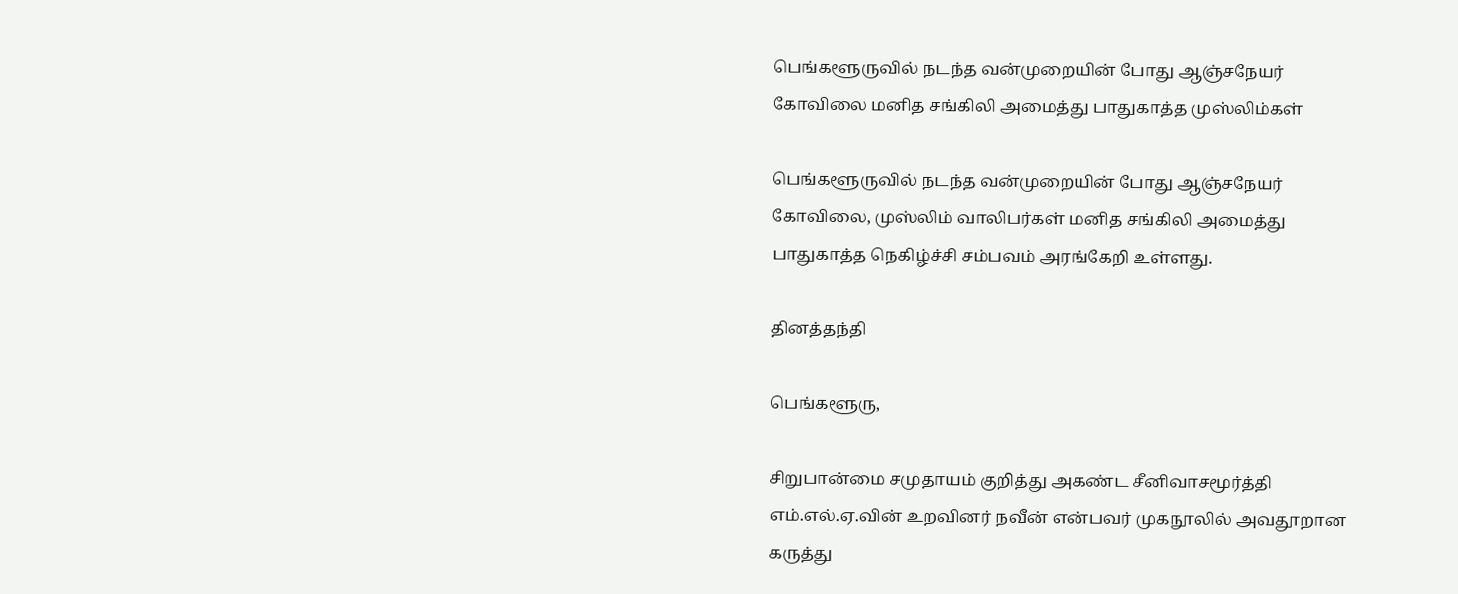பெங்களூருவில் நடந்த வன்முறையின் போது ஆஞ்சநேயர் கோவிலை மனித சங்கிலி அமைத்து பாதுகாத்த முஸ்லிம்கள்

பெங்களூருவில் நடந்த வன்முறையின் போது ஆஞ்சநேயர் கோவிலை, முஸ்லிம் வாலிபர்கள் மனித சங்கிலி அமைத்து பாதுகாத்த நெகிழ்ச்சி சம்பவம் அரங்கேறி உள்ளது.

தினத்தந்தி

பெங்களூரு,

சிறுபான்மை சமுதாயம் குறித்து அகண்ட சீனிவாசமூர்த்தி எம்.எல்.ஏ.வின் உறவினர் நவீன் என்பவர் முகநூலில் அவதூறான கருத்து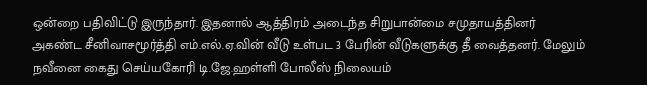ஒன்றை பதிவிட்டு இருந்தார். இதனால் ஆத்திரம் அடைந்த சிறுபான்மை சமுதாயத்தினர் அகண்ட சீனிவாசமூர்த்தி எம்.எல்.ஏ.வின் வீடு உள்பட 3 பேரின் வீடுகளுக்கு தீ வைத்தனர். மேலும் நவீனை கைது செய்யகோரி டி.ஜே.ஹள்ளி போலீஸ் நிலையம்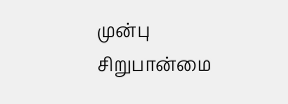முன்பு சிறுபான்மை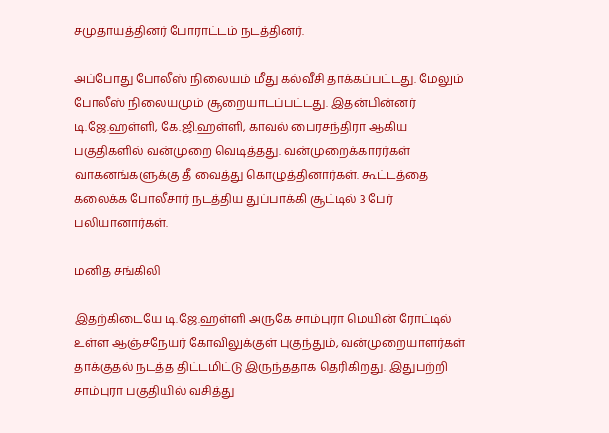சமுதாயத்தினர் போராட்டம் நடத்தினர்.

அப்போது போலீஸ் நிலையம் மீது கல்வீசி தாக்கப்பட்டது. மேலும் போலீஸ் நிலையமும் சூறையாடப்பட்டது. இதன்பின்னர் டி.ஜே.ஹள்ளி, கே.ஜி.ஹள்ளி, காவல் பைரசந்திரா ஆகிய பகுதிகளில் வன்முறை வெடித்தது. வன்முறைக்காரர்கள் வாகனங்களுக்கு தீ வைத்து கொழுத்தினார்கள். கூட்டத்தை கலைக்க போலீசார் நடத்திய துப்பாக்கி சூட்டில் 3 பேர் பலியானார்கள்.

மனித சங்கிலி

இதற்கிடையே டி.ஜே.ஹள்ளி அருகே சாம்புரா மெயின் ரோட்டில் உள்ள ஆஞ்சநேயர் கோவிலுக்குள் புகுந்தும், வன்முறையாளர்கள் தாக்குதல் நடத்த திட்டமிட்டு இருந்ததாக தெரிகிறது. இதுபற்றி சாம்புரா பகுதியில் வசித்து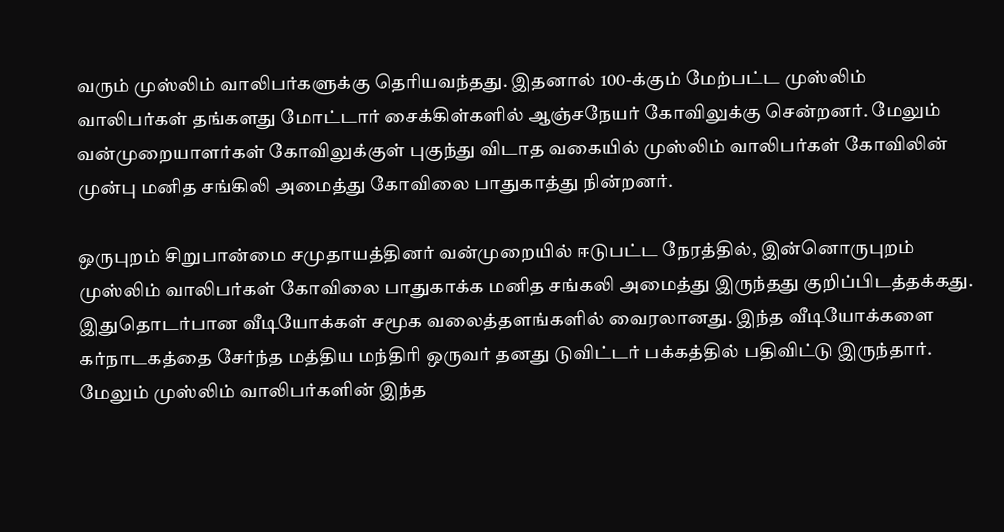வரும் முஸ்லிம் வாலிபர்களுக்கு தெரியவந்தது. இதனால் 100-க்கும் மேற்பட்ட முஸ்லிம் வாலிபர்கள் தங்களது மோட்டார் சைக்கிள்களில் ஆஞ்சநேயர் கோவிலுக்கு சென்றனர். மேலும் வன்முறையாளர்கள் கோவிலுக்குள் புகுந்து விடாத வகையில் முஸ்லிம் வாலிபர்கள் கோவிலின் முன்பு மனித சங்கிலி அமைத்து கோவிலை பாதுகாத்து நின்றனர்.

ஒருபுறம் சிறுபான்மை சமுதாயத்தினர் வன்முறையில் ஈடுபட்ட நேரத்தில், இன்னொருபுறம் முஸ்லிம் வாலிபர்கள் கோவிலை பாதுகாக்க மனித சங்கலி அமைத்து இருந்தது குறிப்பிடத்தக்கது. இதுதொடர்பான வீடியோக்கள் சமூக வலைத்தளங்களில் வைரலானது. இந்த வீடியோக்களை கர்நாடகத்தை சேர்ந்த மத்திய மந்திரி ஒருவர் தனது டுவிட்டர் பக்கத்தில் பதிவிட்டு இருந்தார். மேலும் முஸ்லிம் வாலிபர்களின் இந்த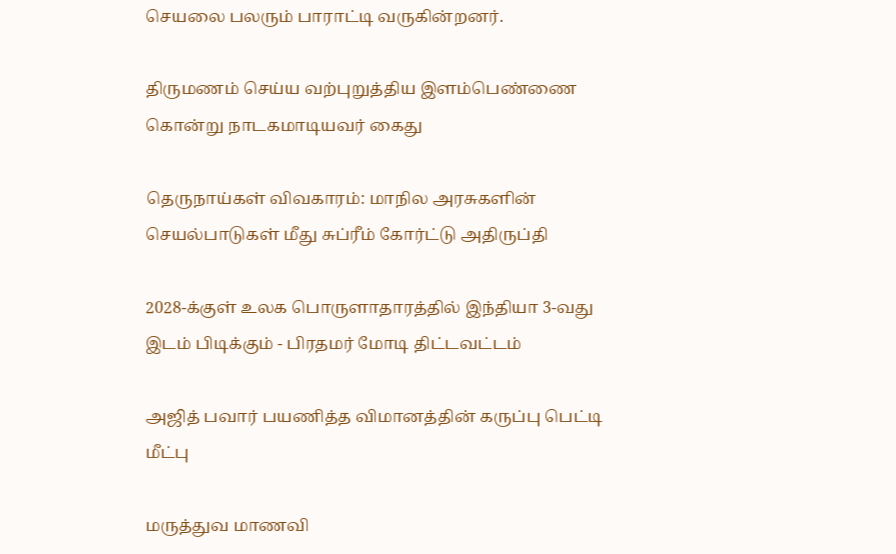செயலை பலரும் பாராட்டி வருகின்றனர்.

திருமணம் செய்ய வற்புறுத்திய இளம்பெண்ணை கொன்று நாடகமாடியவர் கைது

தெருநாய்கள் விவகாரம்: மாநில அரசுகளின் செயல்பாடுகள் மீது சுப்ரீம் கோர்ட்டு அதிருப்தி

2028-க்குள் உலக பொருளாதாரத்தில் இந்தியா 3-வது இடம் பிடிக்கும் - பிரதமர் மோடி திட்டவட்டம்

அஜித் பவார் பயணித்த விமானத்தின் கருப்பு பெட்டி மீட்பு

மருத்துவ மாணவி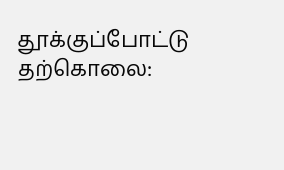தூக்குப்போட்டு தற்கொலை: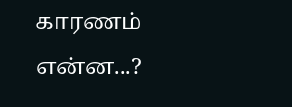காரணம் என்ன...?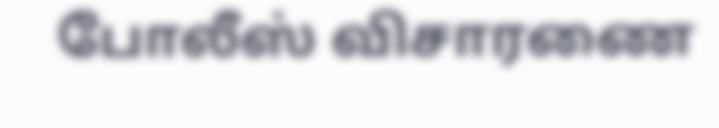போலீஸ் விசாரணை